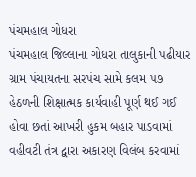પંચમહાલ ગોધરા
પંચમહાલ જિલ્લાના ગોધરા તાલુકાની પઢીયાર ગ્રામ પંચાયતના સરપંચ સામે કલમ ૫૭ હેઠળની શિક્ષાત્મક કાર્યવાહી પૂર્ણ થઈ ગઈ હોવા છતાં આખરી હુકમ બહાર પાડવામાં વહીવટી તંત્ર દ્વારા અકારણ વિલંબ કરવામાં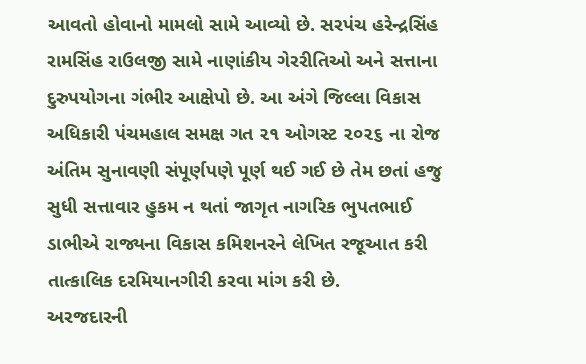આવતો હોવાનો મામલો સામે આવ્યો છે. સરપંચ હરેન્દ્રસિંહ રામસિંહ રાઉલજી સામે નાણાંકીય ગેરરીતિઓ અને સત્તાના દુરુપયોગના ગંભીર આક્ષેપો છે. આ અંગે જિલ્લા વિકાસ અધિકારી પંચમહાલ સમક્ષ ગત ૨૧ ઓગસ્ટ ૨૦૨૬ ના રોજ અંતિમ સુનાવણી સંપૂર્ણપણે પૂર્ણ થઈ ગઈ છે તેમ છતાં હજુ સુધી સત્તાવાર હુકમ ન થતાં જાગૃત નાગરિક ભુપતભાઈ ડાભીએ રાજ્યના વિકાસ કમિશનરને લેખિત રજૂઆત કરી તાત્કાલિક દરમિયાનગીરી કરવા માંગ કરી છે.
અરજદારની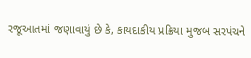રજૂઆતમાં જણાવાયું છે કે, કાયદાકીય પ્રક્રિયા મુજબ સરપંચને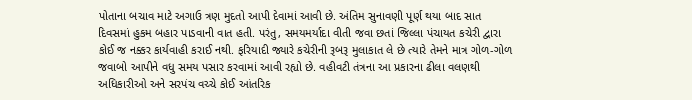પોતાના બચાવ માટે અગાઉ ત્રણ મુદતો આપી દેવામાં આવી છે. અંતિમ સુનાવણી પૂર્ણ થયા બાદ સાત દિવસમાં હુકમ બહાર પાડવાની વાત હતી. પરંતુ, સમયમર્યાદા વીતી જવા છતાં જિલ્લા પંચાયત કચેરી દ્વારા કોઈ જ નક્કર કાર્યવાહી કરાઈ નથી. ફરિયાદી જ્યારે કચેરીની રૂબરૂ મુલાકાત લે છે ત્યારે તેમને માત્ર ગોળ-ગોળ જવાબો આપીને વધુ સમય પસાર કરવામાં આવી રહ્યો છે. વહીવટી તંત્રના આ પ્રકારના ઢીલા વલણથી અધિકારીઓ અને સરપંચ વચ્ચે કોઈ આંતરિક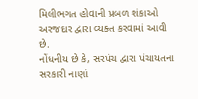મિલીભગત હોવાની પ્રબળ શંકાઓ અરજદાર દ્વારા વ્યક્ત કરવામાં આવી છે.
નોંધનીય છે કે, સરપંચ દ્વારા પંચાયતના સરકારી નાણાં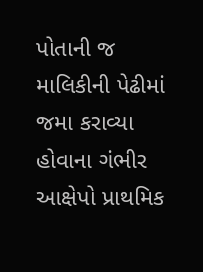પોતાની જ માલિકીની પેઢીમાં જમા કરાવ્યા હોવાના ગંભીર આક્ષેપો પ્રાથમિક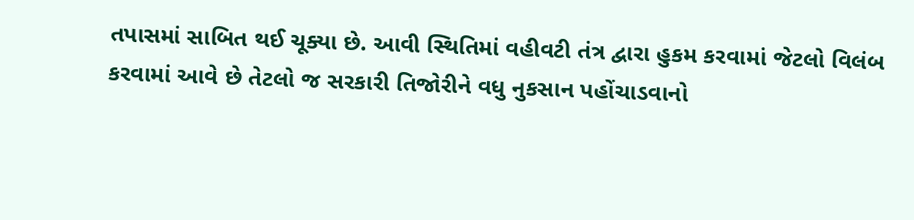તપાસમાં સાબિત થઈ ચૂક્યા છે. આવી સ્થિતિમાં વહીવટી તંત્ર દ્વારા હુકમ કરવામાં જેટલો વિલંબ કરવામાં આવે છે તેટલો જ સરકારી તિજોરીને વધુ નુકસાન પહોંચાડવાનો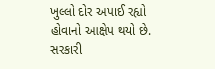ખુલ્લો દોર અપાઈ રહ્યો હોવાનો આક્ષેપ થયો છે. સરકારી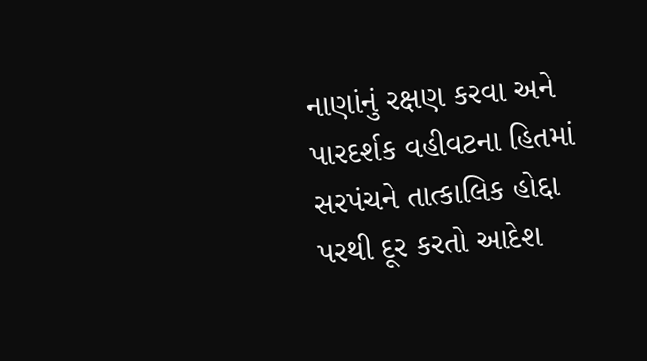નાણાંનું રક્ષણ કરવા અને પારદર્શક વહીવટના હિતમાં સરપંચને તાત્કાલિક હોદ્દા પરથી દૂર કરતો આદેશ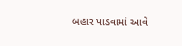બહાર પાડવામાં આવે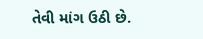તેવી માંગ ઉઠી છે.